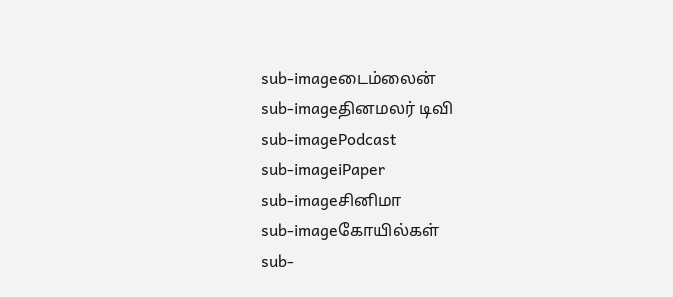sub-imageடைம்லைன்
sub-imageதினமலர் டிவி
sub-imagePodcast
sub-imageiPaper
sub-imageசினிமா
sub-imageகோயில்கள்
sub-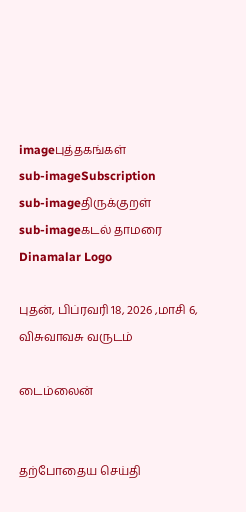imageபுத்தகங்கள்
sub-imageSubscription
sub-imageதிருக்குறள்
sub-imageகடல் தாமரை
Dinamalar Logo

புதன், பிப்ரவரி 18, 2026 ,மாசி 6, விசுவாவசு வருடம்

டைம்லைன்


தற்போதைய செய்தி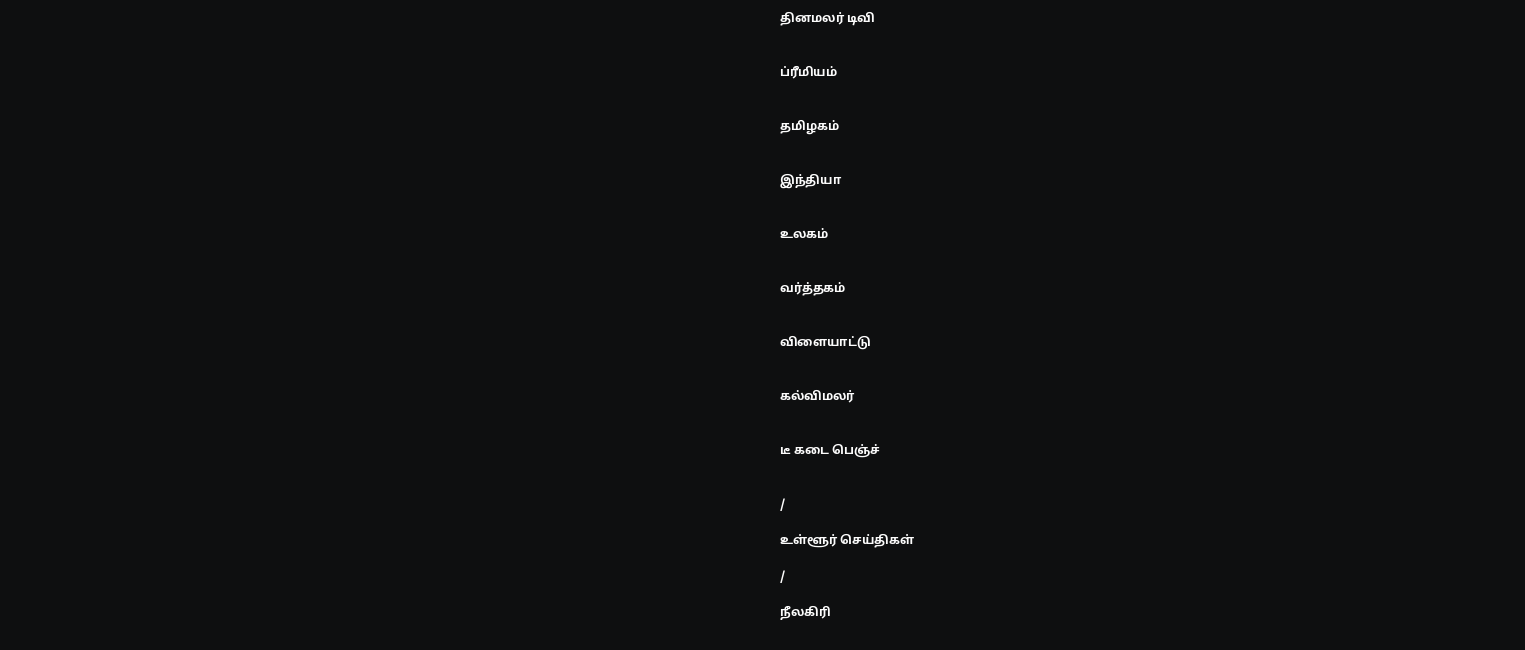தினமலர் டிவி


ப்ரீமியம்


தமிழகம்


இந்தியா


உலகம்


வர்த்தகம்


விளையாட்டு


கல்விமலர்


டீ கடை பெஞ்ச்


/

உள்ளூர் செய்திகள்

/

நீலகிரி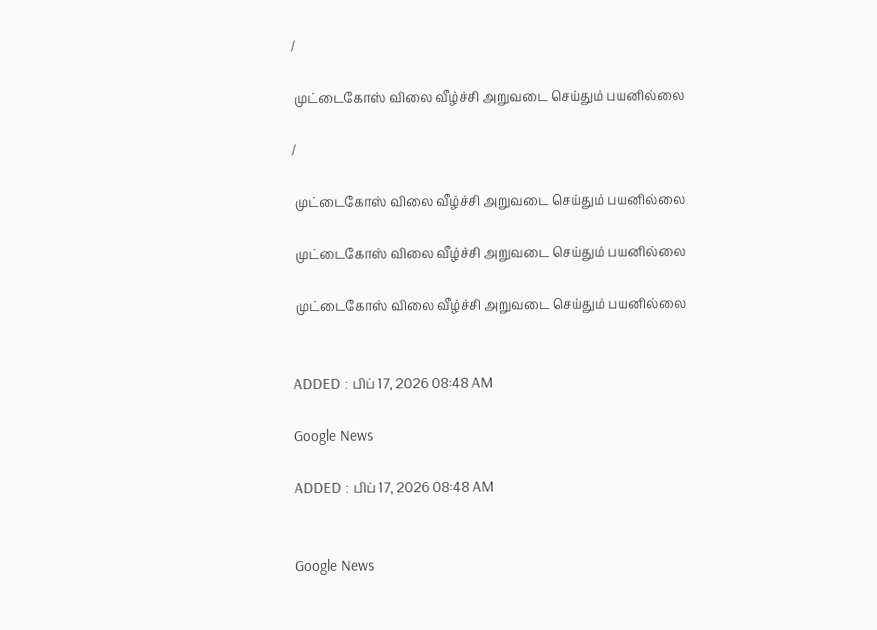/

 முட்டைகோஸ் விலை வீழ்ச்சி அறுவடை செய்தும் பயனில்லை

/

 முட்டைகோஸ் விலை வீழ்ச்சி அறுவடை செய்தும் பயனில்லை

 முட்டைகோஸ் விலை வீழ்ச்சி அறுவடை செய்தும் பயனில்லை

 முட்டைகோஸ் விலை வீழ்ச்சி அறுவடை செய்தும் பயனில்லை


ADDED : பிப் 17, 2026 08:48 AM

Google News

ADDED : பிப் 17, 2026 08:48 AM


Google News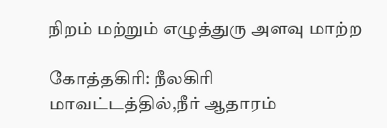நிறம் மற்றும் எழுத்துரு அளவு மாற்ற

கோத்தகிரி: நீலகிரி மாவட்டத்தில்,நீர் ஆதாரம்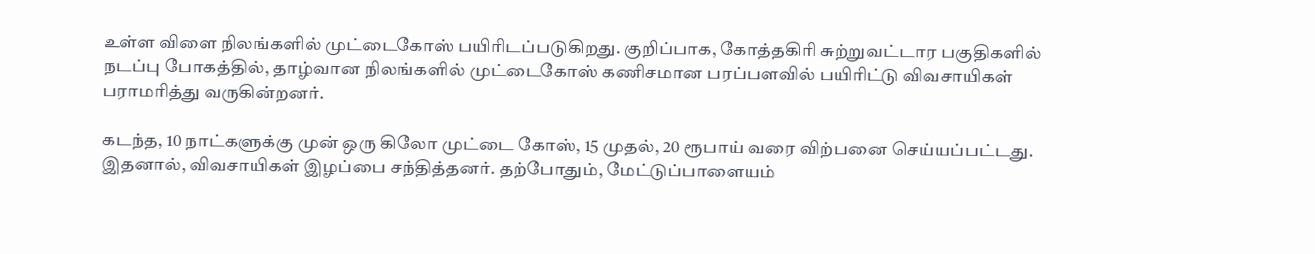உள்ள விளை நிலங்களில் முட்டைகோஸ் பயிரிடப்படுகிறது. குறிப்பாக, கோத்தகிரி சுற்றுவட்டார பகுதிகளில் நடப்பு போகத்தில், தாழ்வான நிலங்களில் முட்டைகோஸ் கணிசமான பரப்பளவில் பயிரிட்டு விவசாயிகள் பராமரித்து வருகின்றனர்.

கடந்த, 10 நாட்களுக்கு முன் ஒரு கிலோ முட்டை கோஸ், 15 முதல், 20 ரூபாய் வரை விற்பனை செய்யப்பட்டது. இதனால், விவசாயிகள் இழப்பை சந்தித்தனர். தற்போதும், மேட்டுப்பாளையம்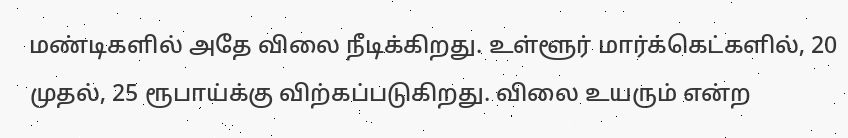மண்டிகளில் அதே விலை நீடிக்கிறது. உள்ளூர் மார்க்கெட்களில், 20 முதல், 25 ரூபாய்க்கு விற்கப்படுகிறது. விலை உயரும் என்ற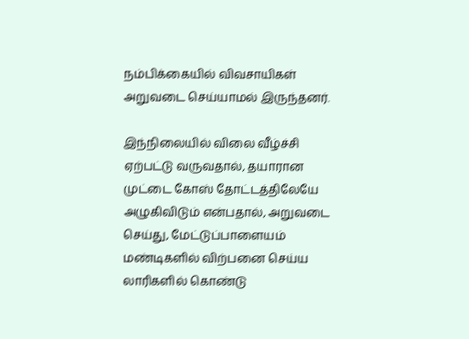நம்பிக்கையில் விவசாயிகள் அறுவடை செய்யாமல் இருந்தனர்.

இந்நிலையில் விலை வீழ்ச்சி ஏற்பட்டு வருவதால், தயாரான முட்டை கோஸ் தோட்டத்திலேயே அழுகிவிடும் என்பதால், அறுவடை செய்து, மேட்டுப்பாளையம் மண்டிகளில் விற்பனை செய்ய லாரிகளில் கொண்டு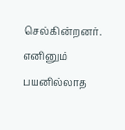செல்கின்றனர். எனினும் பயனில்லாத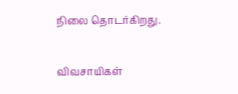நிலை தொடர்கிறது.

விவசாயிகள்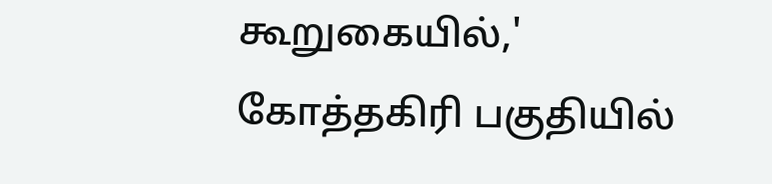கூறுகையில்,' கோத்தகிரி பகுதியில்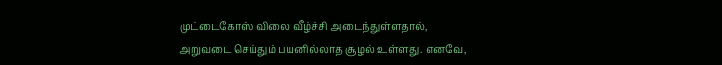முட்டைகோஸ் விலை வீழ்ச்சி அடைந்துள்ளதால், அறுவடை செய்தும் பயனில்லாத சூழல் உள்ளது. எனவே,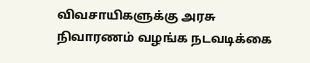விவசாயிகளுக்கு அரசு நிவாரணம் வழங்க நடவடிக்கை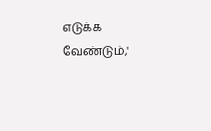எடுக்க வேண்டும்,'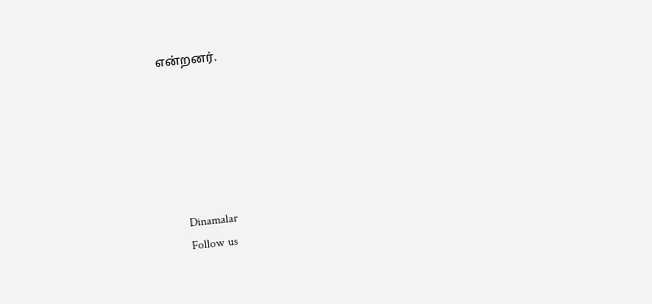என்றனர்.






      Dinamalar
      Follow us